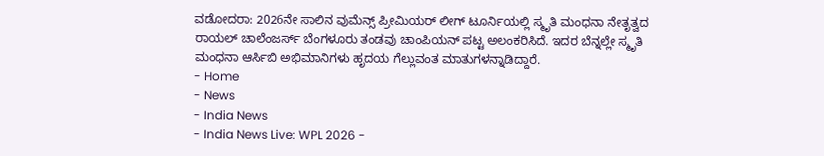ವಡೋದರಾ: 2026ನೇ ಸಾಲಿನ ವುಮೆನ್ಸ್ ಪ್ರೀಮಿಯರ್ ಲೀಗ್ ಟೂರ್ನಿಯಲ್ಲಿ ಸ್ಮೃತಿ ಮಂಧನಾ ನೇತೃತ್ವದ ರಾಯಲ್ ಚಾಲೆಂಜರ್ಸ್ ಬೆಂಗಳೂರು ತಂಡವು ಚಾಂಪಿಯನ್ ಪಟ್ಟ ಅಲಂಕರಿಸಿದೆ. ಇದರ ಬೆನ್ನಲ್ಲೇ ಸ್ಮೃತಿ ಮಂಧನಾ ಆರ್ಸಿಬಿ ಅಭಿಮಾನಿಗಳು ಹೃದಯ ಗೆಲ್ಲುವಂತ ಮಾತುಗಳನ್ನಾಡಿದ್ದಾರೆ.
- Home
- News
- India News
- India News Live: WPL 2026 -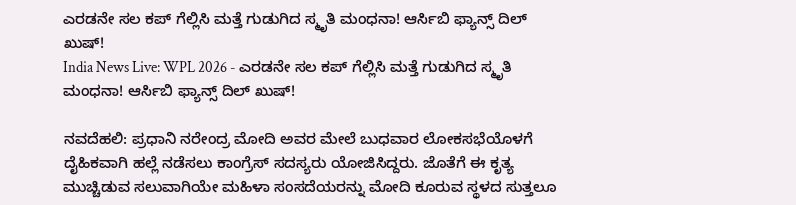ಎರಡನೇ ಸಲ ಕಪ್ ಗೆಲ್ಲಿಸಿ ಮತ್ತೆ ಗುಡುಗಿದ ಸ್ಮೃತಿ ಮಂಧನಾ! ಆರ್ಸಿಬಿ ಫ್ಯಾನ್ಸ್ ದಿಲ್ ಖುಷ್!
India News Live: WPL 2026 - ಎರಡನೇ ಸಲ ಕಪ್ ಗೆಲ್ಲಿಸಿ ಮತ್ತೆ ಗುಡುಗಿದ ಸ್ಮೃತಿ ಮಂಧನಾ! ಆರ್ಸಿಬಿ ಫ್ಯಾನ್ಸ್ ದಿಲ್ ಖುಷ್!

ನವದೆಹಲಿ: ಪ್ರಧಾನಿ ನರೇಂದ್ರ ಮೋದಿ ಅವರ ಮೇಲೆ ಬುಧವಾರ ಲೋಕಸಭೆಯೊಳಗೆ ದೈಹಿಕವಾಗಿ ಹಲ್ಲೆ ನಡೆಸಲು ಕಾಂಗ್ರೆಸ್ ಸದಸ್ಯರು ಯೋಜಿಸಿದ್ದರು. ಜೊತೆಗೆ ಈ ಕೃತ್ಯ ಮುಚ್ಚಿಡುವ ಸಲುವಾಗಿಯೇ ಮಹಿಳಾ ಸಂಸದೆಯರನ್ನು ಮೋದಿ ಕೂರುವ ಸ್ಥಳದ ಸುತ್ತಲೂ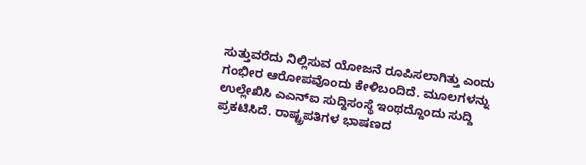ಸುತ್ತುವರೆದು ನಿಲ್ಲಿಸುವ ಯೋಜನೆ ರೂಪಿಸಲಾಗಿತ್ತು ಎಂದು ಗಂಭೀರ ಆರೋಪವೊಂದು ಕೇಳಿಬಂದಿದೆ. ಮೂಲಗಳನ್ನು ಉಲ್ಲೇಖಿಸಿ ಎಎನ್ಐ ಸುದ್ದಿಸಂಸ್ಥೆ ಇಂಥದ್ದೊಂದು ಸುದ್ದಿ ಪ್ರಕಟಿಸಿದೆ. ರಾಷ್ಟ್ರಪತಿಗಳ ಭಾಷಣದ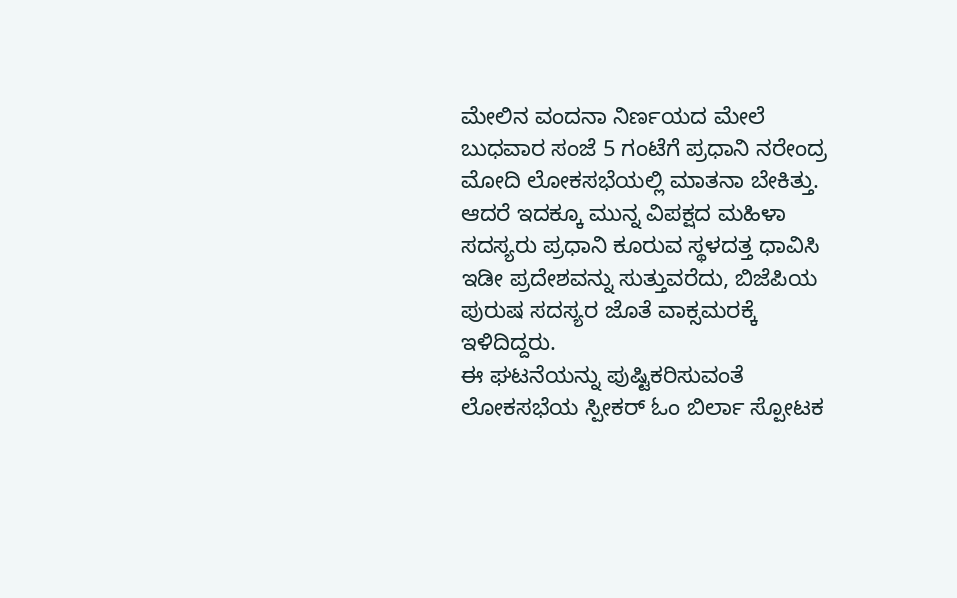ಮೇಲಿನ ವಂದನಾ ನಿರ್ಣಯದ ಮೇಲೆ ಬುಧವಾರ ಸಂಜೆ 5 ಗಂಟೆಗೆ ಪ್ರಧಾನಿ ನರೇಂದ್ರ ಮೋದಿ ಲೋಕಸಭೆಯಲ್ಲಿ ಮಾತನಾ ಬೇಕಿತ್ತು. ಆದರೆ ಇದಕ್ಕೂ ಮುನ್ನ ವಿಪಕ್ಷದ ಮಹಿಳಾ ಸದಸ್ಯರು ಪ್ರಧಾನಿ ಕೂರುವ ಸ್ಥಳದತ್ತ ಧಾವಿಸಿ ಇಡೀ ಪ್ರದೇಶವನ್ನು ಸುತ್ತುವರೆದು, ಬಿಜೆಪಿಯ ಪುರುಷ ಸದಸ್ಯರ ಜೊತೆ ವಾಕ್ಸಮರಕ್ಕೆ ಇಳಿದಿದ್ದರು.
ಈ ಘಟನೆಯನ್ನು ಪುಷ್ಟಿಕರಿಸುವಂತೆ ಲೋಕಸಭೆಯ ಸ್ಪೀಕರ್ ಓಂ ಬಿರ್ಲಾ ಸ್ಪೋಟಕ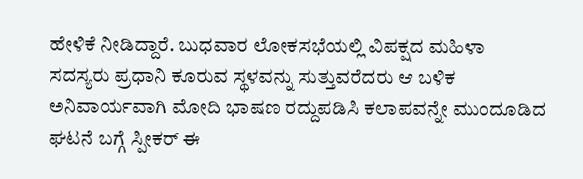ಹೇಳಿಕೆ ನೀಡಿದ್ದಾರೆ. ಬುಧವಾರ ಲೋಕಸಭೆಯಲ್ಲಿ ವಿಪಕ್ಷದ ಮಹಿಳಾ ಸದಸ್ಯರು ಪ್ರಧಾನಿ ಕೂರುವ ಸ್ಥಳವನ್ನು ಸುತ್ತುವರೆದರು ಆ ಬಳಿಕ ಅನಿವಾರ್ಯವಾಗಿ ಮೋದಿ ಭಾಷಣ ರದ್ದುಪಡಿಸಿ ಕಲಾಪವನ್ನೇ ಮುಂದೂಡಿದ ಘಟನೆ ಬಗ್ಗೆ ಸ್ಪೀಕರ್ ಈ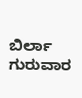ಬಿರ್ಲಾ ಗುರುವಾರ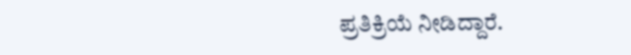ಪ್ರತಿಕ್ರಿಯೆ ನೀಡಿದ್ದಾರೆ.